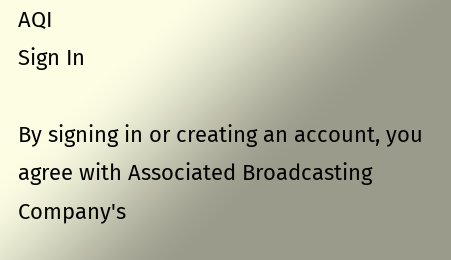AQI
Sign In

By signing in or creating an account, you agree with Associated Broadcasting Company's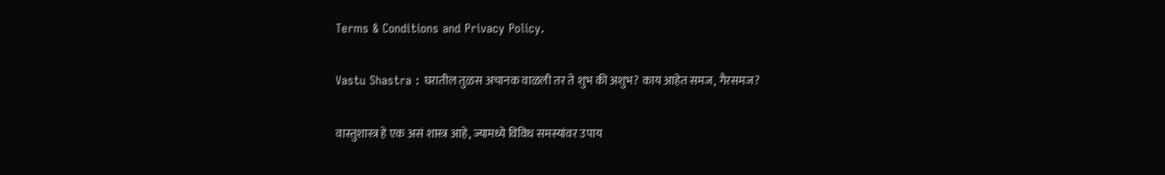Terms & Conditions and Privacy Policy.

Vastu Shastra : घरातील तुळस अचानक वाळली तर ते शुभ की अशुभ? काय आहेत समज, गैरसमज?

वास्तुशास्त्र हे एक असं शास्त्र आहे, ज्यामध्ये विविध समस्यांवर उपाय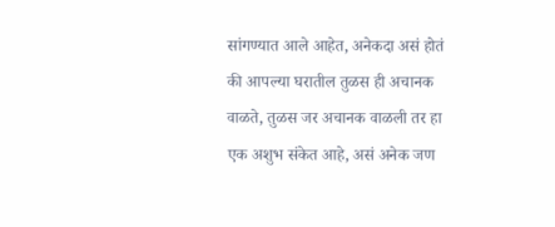सांगण्यात आले आहेत, अनेकदा असं होतं की आपल्या घरातील तुळस ही अचानक वाळते, तुळस जर अचानक वाळली तर हा एक अशुभ संकेत आहे, असं अनेक जण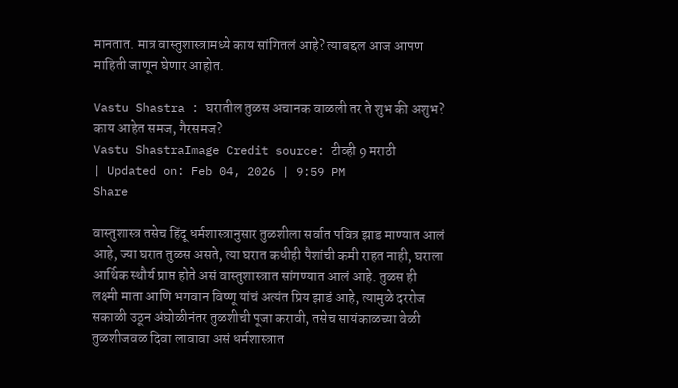मानतात. मात्र वास्तुशास्त्रामध्ये काय सांगितलं आहे? त्याबद्दल आज आपण माहिती जाणून घेणार आहोत.

Vastu Shastra : घरातील तुळस अचानक वाळली तर ते शुभ की अशुभ? काय आहेत समज, गैरसमज?
Vastu ShastraImage Credit source: टीव्ही 9 मराठी
| Updated on: Feb 04, 2026 | 9:59 PM
Share

वास्तुशास्त्र तसेच हिंदू धर्मशास्त्रानुसार तुळशीला सर्वात पवित्र झाड माण्यात आलं आहे, ज्या घरात तुळस असते, त्या घरात कधीही पैशांची कमी राहत नाही, घराला आर्थिक स्थौर्य प्राप्त होते असं वास्तुशास्त्रात सांगण्यात आलं आहे. तुळस ही लक्ष्मी माता आणि भगवान विष्णू यांचं अत्यंत प्रिय झाडं आहे, त्यामुळे दररोज सकाळी उठून अंघोळीनंतर तुळशीची पूजा करावी, तसेच सायंकाळच्या वेळी तुळशीजवळ दिवा लावावा असं धर्मशास्त्रात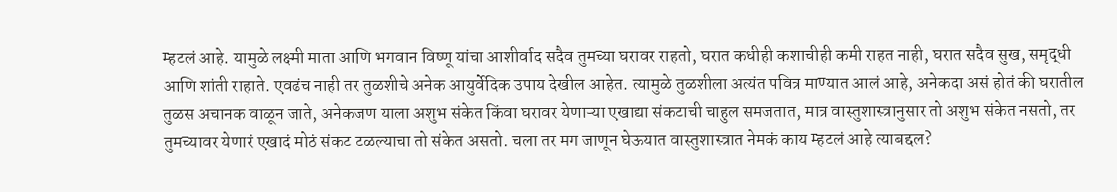म्हटलं आहे. यामुळे लक्ष्मी माता आणि भगवान विष्णू यांचा आशीर्वाद सदैव तुमच्या घरावर राहतो, घरात कधीही कशाचीही कमी राहत नाही, घरात सदैव सुख, समृद्धी आणि शांती राहाते. एवढंच नाही तर तुळशीचे अनेक आयुर्वेदिक उपाय देखील आहेत. त्यामुळे तुळशीला अत्यंत पवित्र माण्यात आलं आहे, अनेकदा असं होतं की घरातील तुळस अचानक वाळून जाते, अनेकजण याला अशुभ संकेत किंवा घरावर येणाऱ्या एखाद्या संकटाची चाहुल समजतात, मात्र वास्तुशास्त्रानुसार तो अशुभ संकेत नसतो, तर तुमच्यावर येणारं एखादं मोठं संकट टळल्याचा तो संकेत असतो. चला तर मग जाणून घेऊयात वास्तुशास्त्रात नेमकं काय म्हटलं आहे त्याबद्दल?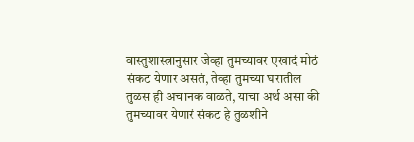वास्तुशास्त्रानुसार जेव्हा तुमच्यावर एखादं मोठं संकट येणार असतं, तेव्हा तुमच्या घरातील तुळस ही अचानक वाळते, याचा अर्थ असा की तुमच्यावर येणारं संकट हे तुळशीने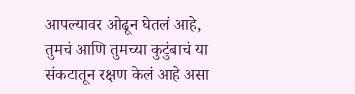आपल्यावर ओढून घेतलं आहे, तुमचं आणि तुमच्या कुटुंबाचं या संकटातून रक्षण केलं आहे असा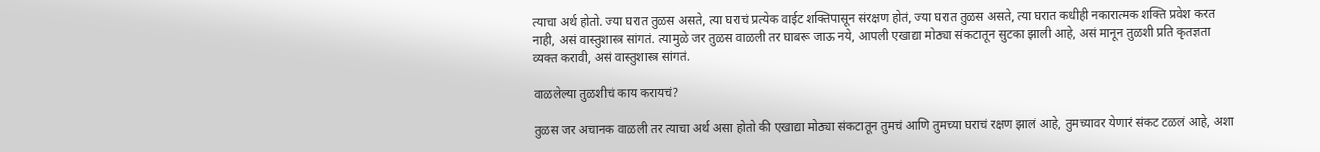त्याचा अर्थ होतो. ज्या घरात तुळस असते, त्या घराचं प्रत्येक वाईट शक्तिपासून संरक्षण होतं, ज्या घरात तुळस असते, त्या घरात कधीही नकारात्मक शक्ति प्रवेश करत नाही, असं वास्तुशास्त्र सांगतं. त्यामुळे जर तुळस वाळली तर घाबरू जाऊ नये, आपली एखाद्या मोठ्या संकटातून सुटका झाली आहे, असं मानून तुळशी प्रति कृतज्ञता व्यक्त करावी, असं वास्तुशास्त्र सांगतं.

वाळलेल्या तुळशीचं काय करायचं?

तुळस जर अचानक वाळली तर त्याचा अर्थ असा होतो की एखाद्या मोठ्या संकटातून तुमचं आणि तुमच्या घराचं रक्षण झालं आहे, तुमच्यावर येणारं संकट टळलं आहे, अशा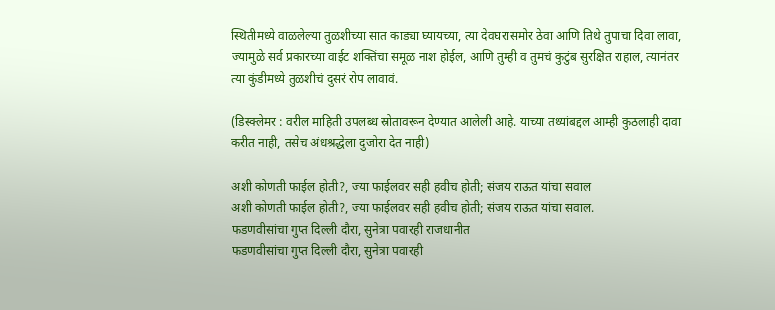स्थितीमध्ये वाळलेल्या तुळशीच्या सात काड्या घ्यायच्या, त्या देवघरासमोर ठेवा आणि तिथे तुपाचा दिवा लावा, ज्यामुळे सर्व प्रकारच्या वाईट शक्तिंचा समूळ नाश होईल, आणि तुम्ही व तुमचं कुटुंब सुरक्षित राहाल, त्यानंतर त्या कुंडीमध्ये तुळशीचं दुसरं रोप लावावं.

(डिस्क्लेमर : वरील माहिती उपलब्ध स्रोतावरून देण्यात आलेली आहे. याच्या तथ्यांबद्दल आम्ही कुठलाही दावा करीत नाही, तसेच अंधश्रद्धेला दुजोरा देत नाही)

अशी कोणती फाईल होती?, ज्या फाईलवर सही हवीच होती; संजय राऊत यांचा सवाल
अशी कोणती फाईल होती?, ज्या फाईलवर सही हवीच होती; संजय राऊत यांचा सवाल.
फडणवीसांचा गुप्त दिल्ली दौरा, सुनेत्रा पवारही राजधानीत
फडणवीसांचा गुप्त दिल्ली दौरा, सुनेत्रा पवारही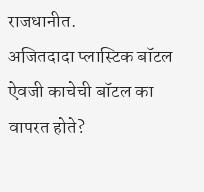राजधानीत.
अजितदादा प्लास्टिक बॉटल ऐवजी काचेची बॉटल का वापरत होते?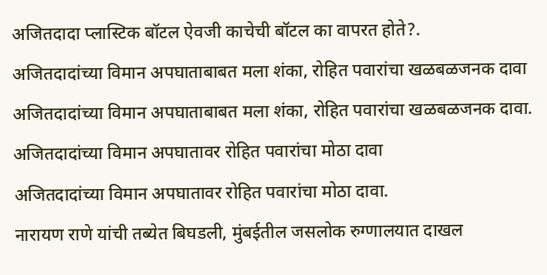अजितदादा प्लास्टिक बॉटल ऐवजी काचेची बॉटल का वापरत होते?.
अजितदादांच्या विमान अपघाताबाबत मला शंका, रोहित पवारांचा खळबळजनक दावा
अजितदादांच्या विमान अपघाताबाबत मला शंका, रोहित पवारांचा खळबळजनक दावा.
अजितदादांच्या विमान अपघातावर रोहित पवारांचा मोठा दावा
अजितदादांच्या विमान अपघातावर रोहित पवारांचा मोठा दावा.
नारायण राणे यांची तब्येत बिघडली, मुंबईतील जसलोक रुग्णालयात दाखल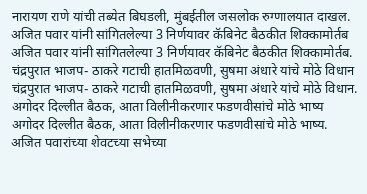नारायण राणे यांची तब्येत बिघडली, मुंबईतील जसलोक रुग्णालयात दाखल.
अजित पवार यांनी सांगितलेल्या 3 निर्णयावर कॅबिनेट बैठकीत शिक्कामोर्तब
अजित पवार यांनी सांगितलेल्या 3 निर्णयावर कॅबिनेट बैठकीत शिक्कामोर्तब.
चंद्रपुरात भाजप- ठाकरे गटाची हातमिळवणी, सुषमा अंधारे यांचे मोठे विधान
चंद्रपुरात भाजप- ठाकरे गटाची हातमिळवणी, सुषमा अंधारे यांचे मोठे विधान.
अगोदर दिल्लीत बैठक, आता विलीनीकरणार फडणवीसांचे मोठे भाष्य
अगोदर दिल्लीत बैठक, आता विलीनीकरणार फडणवीसांचे मोठे भाष्य.
अजित पवारांच्या शेवटच्या सभेच्या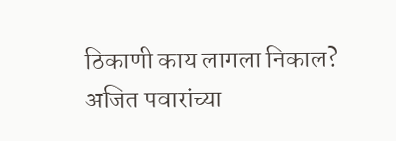ठिकाणी काय लागला निकाल?
अजित पवारांच्या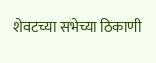शेवटच्या सभेच्या ठिकाणी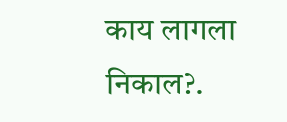काय लागला निकाल?.